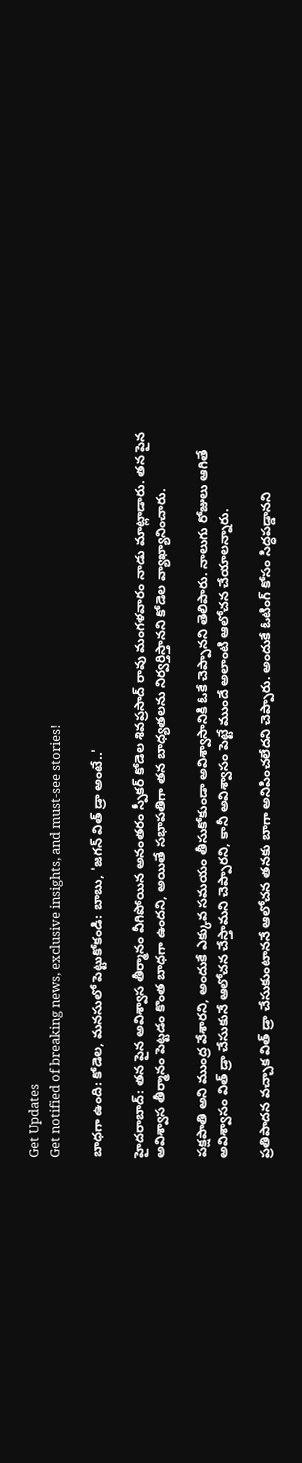Get Updates
Get notified of breaking news, exclusive insights, and must-see stories!

బాధగా ఉంది: కోడెల, మనసులో పెట్టుకోకండి: బాబు, 'జగన్ విత్ డ్రా అంటే..'

హైదరాబాద్: తన పైన అవిశ్వాస తీర్మానం వీగిపోయిన అనంతరం స్పీకర్ కోడెల శివప్రసాద్ రావు మంగళవారం నాడు మాట్లాడారు. తన పైన అవిశ్వాస తీర్మానం పెట్టడం కొంత బాధగా ఉందని, అయితే సభాపతిగా తన బాధ్యతలను నిర్వర్తిస్తానని కోడెల వ్యాఖ్యానించారు.

పక్షపాతి అని ముంద్ర వేశారని, అందుకే ఎక్కువ సమయం తీసుకోకుండా అవిశ్వాసానికి ఓకే చెప్పానని తెలిపారు. నాలుగు రోజులు ఆగితే అవిశ్వాసం విత్ డ్రా చేసుకునే ఆలోచన చేస్తామని చెప్పారని, కానీ అవిశ్వాసం పెట్టే ముందే అలాంటి ఆలోచన చేయాలన్నారు.

ప్రతిపాదన వచ్చాక విత్ డ్రా చేసుకుంటాననే ఆలోచన తనకు బాగా అనిపించలేదని చెప్పారు. అందుకే ఓటింగ్ కోసం సిద్ధపడ్డానని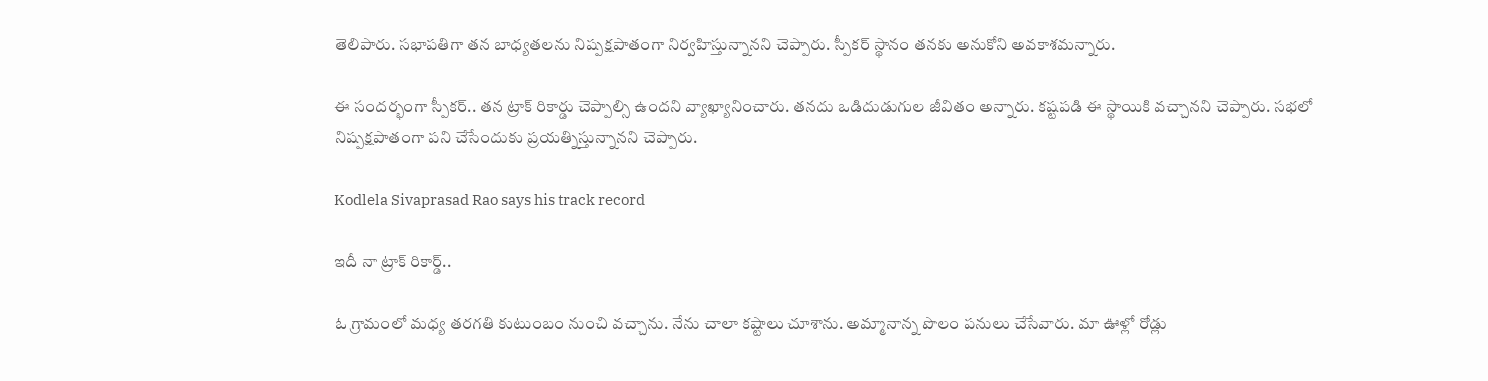తెలిపారు. సభాపతిగా తన బాధ్యతలను నిష్పక్షపాతంగా నిర్వహిస్తున్నానని చెప్పారు. స్పీకర్ స్థానం తనకు అనుకోని అవకాశమన్నారు.

ఈ సందర్భంగా స్పీకర్.. తన ట్రాక్ రికార్డు చెప్పాల్సి ఉందని వ్యాఖ్యానించారు. తనదు ఒడిదుడుగుల జీవితం అన్నారు. కష్టపడి ఈ స్థాయికి వచ్చానని చెప్పారు. సభలో నిష్పక్షపాతంగా పని చేసేందుకు ప్రయత్నిస్తున్నానని చెప్పారు.

Kodlela Sivaprasad Rao says his track record

ఇదీ నా ట్రాక్ రికార్డ్..

ఓ గ్రామంలో మధ్య తరగతి కుటుంబం నుంచి వచ్చాను. నేను చాలా కష్టాలు చూశాను. అమ్మానాన్న పొలం పనులు చేసేవారు. మా ఊళ్లో రోడ్లు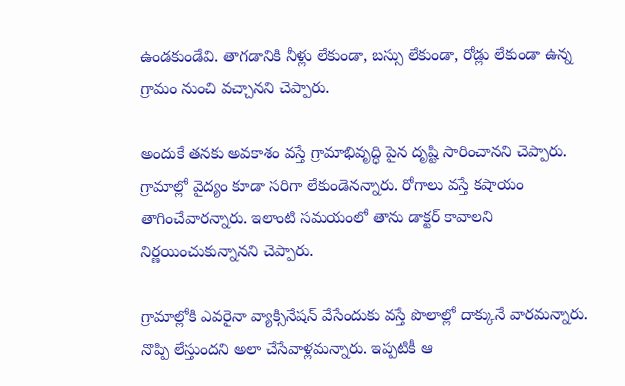ఉండకుండేవి. తాగడానికి నీళ్లు లేకుండా, బస్సు లేకుండా, రోడ్లు లేకుండా ఉన్న గ్రామం నుంచి వచ్చానని చెప్పారు.

అందుకే తనకు అవకాశం వస్తే గ్రామాభివృద్ధి పైన దృష్టి సారించానని చెప్పారు. గ్రామాల్లో వైద్యం కూడా సరిగా లేకుండెనన్నారు. రోగాలు వస్తే కషాయం తాగించేవారన్నారు. ఇలాంటి సమయంలో తాను డాక్టర్ కావాలని నిర్ణయించుకున్నానని చెప్పారు.

గ్రామాల్లోకి ఎవరైనా వ్యాక్సినేషన్ వేసేందుకు వస్తే పొలాల్లో దాక్కునే వారమన్నారు. నొప్పి లేస్తుందని అలా చేసేవాళ్లమన్నారు. ఇప్పటికీ ఆ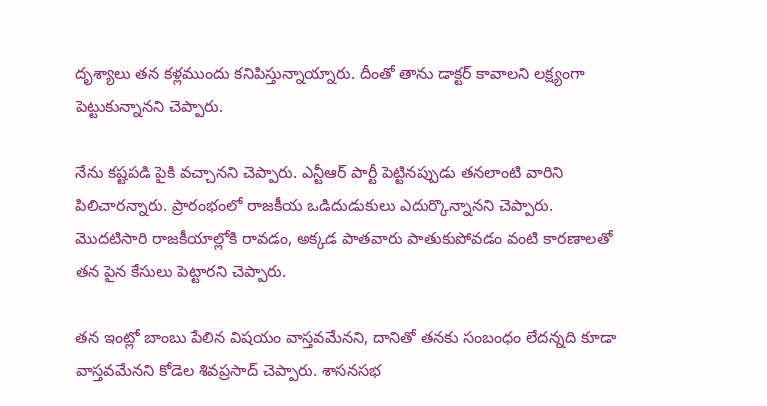దృశ్యాలు తన కళ్లముందు కనిపిస్తున్నాయ్నారు. దీంతో తాను డాక్టర్ కావాలని లక్ష్యంగా పెట్టుకున్నానని చెప్పారు.

నేను కష్టపడి పైకి వచ్చానని చెప్పారు. ఎన్టీఆర్ పార్టీ పెట్టినప్పుడు తనలాంటి వారిని పిలిచారన్నారు. ప్రారంభంలో రాజకీయ ఒడిదుడుకులు ఎదుర్కొన్నానని చెప్పారు. మొదటిసారి రాజకీయాల్లోకి రావడం, అక్కడ పాతవారు పాతుకుపోవడం వంటి కారణాలతో తన పైన కేసులు పెట్టారని చెప్పారు.

తన ఇంట్లో బాంబు పేలిన విషయం వాస్తవమేనని, దానితో తనకు సంబంధం లేదన్నది కూడా వాస్తవమేనని కోడెల శివప్రసాద్‌ చెప్పారు. శాసనసభ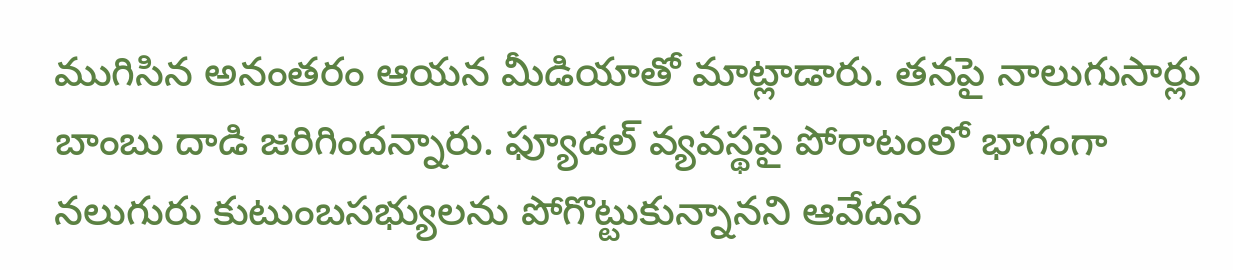ముగిసిన అనంతరం ఆయన మీడియాతో మాట్లాడారు. తనపై నాలుగుసార్లు బాంబు దాడి జరిగిందన్నారు. ఫ్యూడల్‌ వ్యవస్థపై పోరాటంలో భాగంగా నలుగురు కుటుంబసభ్యులను పోగొట్టుకున్నానని ఆవేదన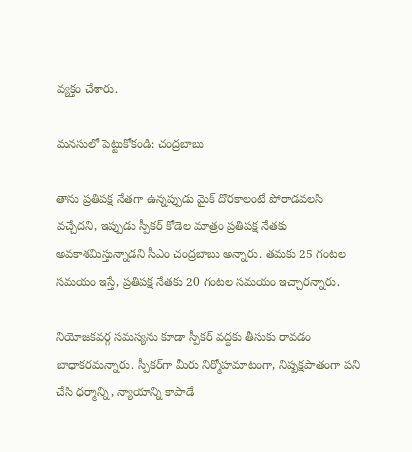వ్యక్తం చేశారు.

మనసులో పెట్టుకోకండి: చంద్రబాబు

తాను ప్రతిపక్ష నేతగా ఉన్నప్పుడు మైక్ దొరకాలంటే పోరాడవలసి వచ్చేదని, ఇప్పుడు స్పీకర్ కోడెల మాత్రం ప్రతిపక్ష నేతకు అవకాశమిస్తున్నాడని సీఎం చంద్రబాబు అన్నారు. తమకు 25 గంటల సమయం ఇస్తే, ప్రతిపక్ష నేతకు 20 గంటల సమయం ఇచ్చారన్నారు.

నియోజకవర్గ సమస్యను కూడా స్పీకర్ వద్దకు తీసుకు రావడం బాధాకరమన్నారు. స్పీకర్‌గా మీరు నిర్మోహమాటంగా, నిష్పక్షపాతంగా పని చేసి ధర్మాన్ని, న్యాయాన్ని కాపాడే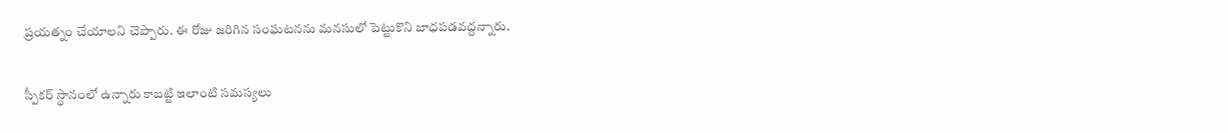ప్రయత్నం చేయాలని చెప్పారు. ఈ రోజు జరిగిన సంఘటనను మనసులో పెట్టుకొని బాధపడవద్దన్నారు.

స్పీకర్ స్థానంలో ఉన్నారు కాబట్టి ఇలాంటి సమస్యలు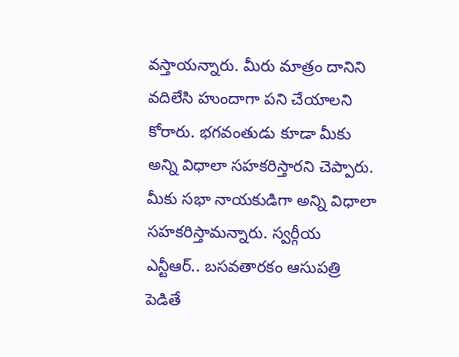వస్తాయన్నారు. మీరు మాత్రం దానిని వదిలేసి హుందాగా పని చేయాలని కోరారు. భగవంతుడు కూడా మీకు అన్ని విధాలా సహకరిస్తారని చెప్పారు. మీకు సభా నాయకుడిగా అన్ని విధాలా సహకరిస్తామన్నారు. స్వర్గీయ ఎన్టీఆర్.. బసవతారకం ఆసుపత్రి పెడితే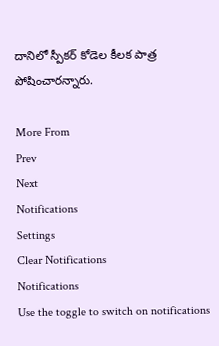దానిలో స్పీకర్ కోడెల కీలక పాత్ర పోషించారన్నారు.

More From
Prev
Next
Notifications
Settings
Clear Notifications
Notifications
Use the toggle to switch on notifications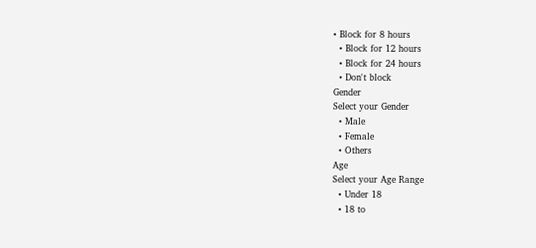• Block for 8 hours
  • Block for 12 hours
  • Block for 24 hours
  • Don't block
Gender
Select your Gender
  • Male
  • Female
  • Others
Age
Select your Age Range
  • Under 18
  • 18 to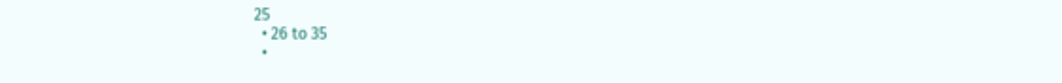25
  • 26 to 35
  •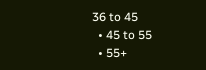36 to 45
  • 45 to 55
  • 55+